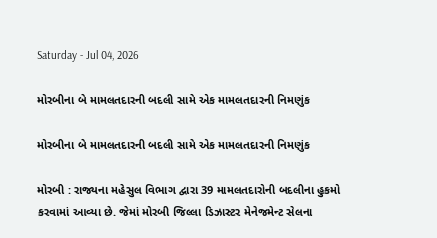Saturday - Jul 04, 2026

મોરબીના બે મામલતદારની બદલી સામે એક મામલતદારની નિમણુંક

મોરબીના બે મામલતદારની બદલી સામે એક મામલતદારની નિમણુંક

મોરબી : રાજ્યના મહેસુલ વિભાગ દ્વારા 39 મામલતદારોની બદલીના હુકમો કરવામાં આવ્યા છે. જેમાં મોરબી જિલ્લા ડિઝાસ્ટર મેનેજમેન્ટ સેલના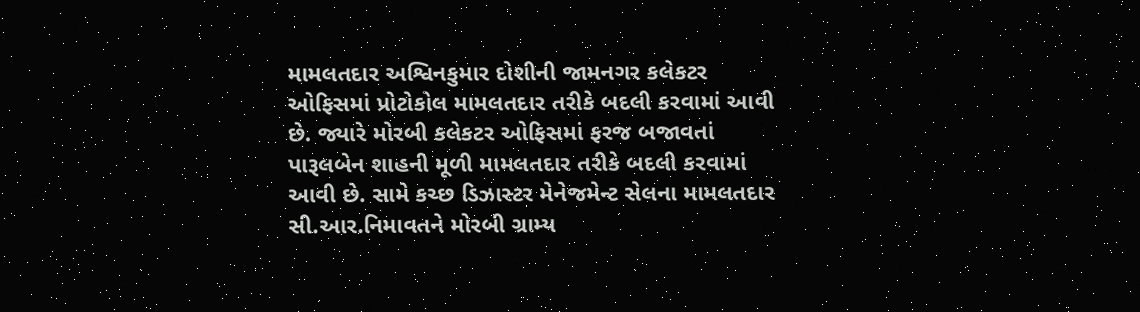મામલતદાર અશ્વિનકુમાર દોશીની જામનગર કલેકટર ઓફિસમાં પ્રોટોકોલ મામલતદાર તરીકે બદલી કરવામાં આવી છે. જ્યારે મોરબી કલેકટર ઓફિસમાં ફરજ બજાવતાં પારૂલબેન શાહની મૂળી મામલતદાર તરીકે બદલી કરવામાં આવી છે. સામે કચ્છ ડિઝાસ્ટર મેનેજમેન્ટ સેલના મામલતદાર સી.આર.નિમાવતને મોરબી ગ્રામ્ય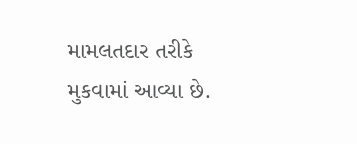મામલતદાર તરીકે મુકવામાં આવ્યા છે.